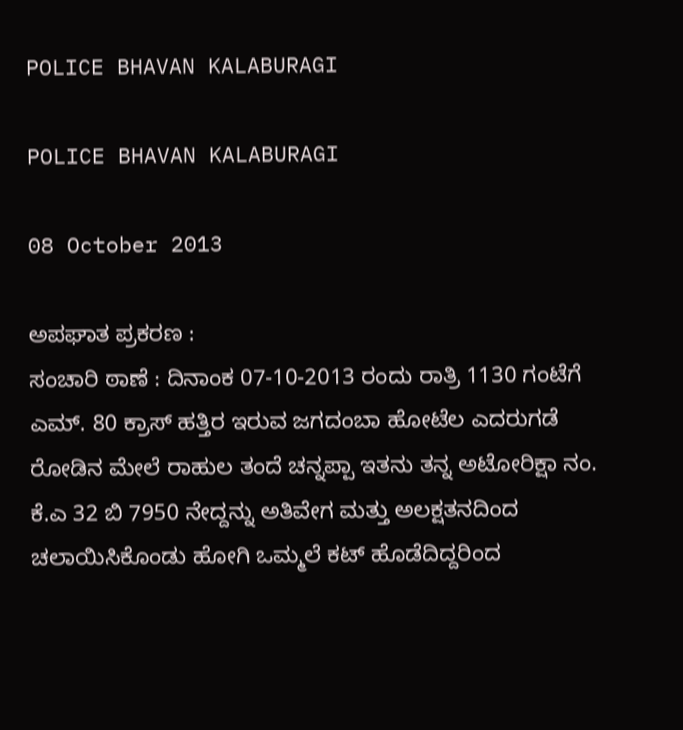POLICE BHAVAN KALABURAGI

POLICE BHAVAN KALABURAGI

08 October 2013

ಅಪಘಾತ ಪ್ರಕರಣ :
ಸಂಚಾರಿ ಠಾಣೆ : ದಿನಾಂಕ 07-10-2013 ರಂದು ರಾತ್ರಿ 1130 ಗಂಟೆಗೆ ಎಮ್. 80 ಕ್ರಾಸ್ ಹತ್ತಿರ ಇರುವ ಜಗದಂಬಾ ಹೋಟೆಲ ಎದರುಗಡೆ ರೋಡಿನ ಮೇಲೆ ರಾಹುಲ ತಂದೆ ಚನ್ನಪ್ಪಾ ಇತನು ತನ್ನ ಅಟೋರಿಕ್ಷಾ ನಂ. ಕೆ.ಎ 32 ಬಿ 7950 ನೇದ್ದನ್ನು ಅತಿವೇಗ ಮತ್ತು ಅಲಕ್ಷತನದಿಂದ ಚಲಾಯಿಸಿಕೊಂಡು ಹೋಗಿ ಒಮ್ಮಲೆ ಕಟ್ ಹೊಡೆದಿದ್ದರಿಂದ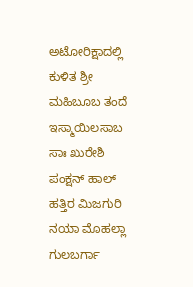ಅಟೋರಿಕ್ಷಾದಲ್ಲಿ ಕುಳಿತ ಶ್ರೀ ಮಹಿಬೂಬ ತಂದೆ ಇಸ್ಮಾಯಿಲಸಾಬ  ಸಾಃ ಖುರೇಶಿ ಪಂಕ್ಷನ್ ಹಾಲ್ ಹತ್ತಿರ ಮಿಜಗುರಿ ನಯಾ ಮೊಹಲ್ಲಾ ಗುಲಬರ್ಗಾ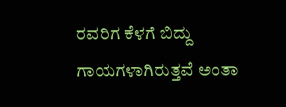ರವರಿಗ ಕೆಳಗೆ ಬಿದ್ದು ಗಾಯಗಳಾಗಿರುತ್ತವೆ ಅಂತಾ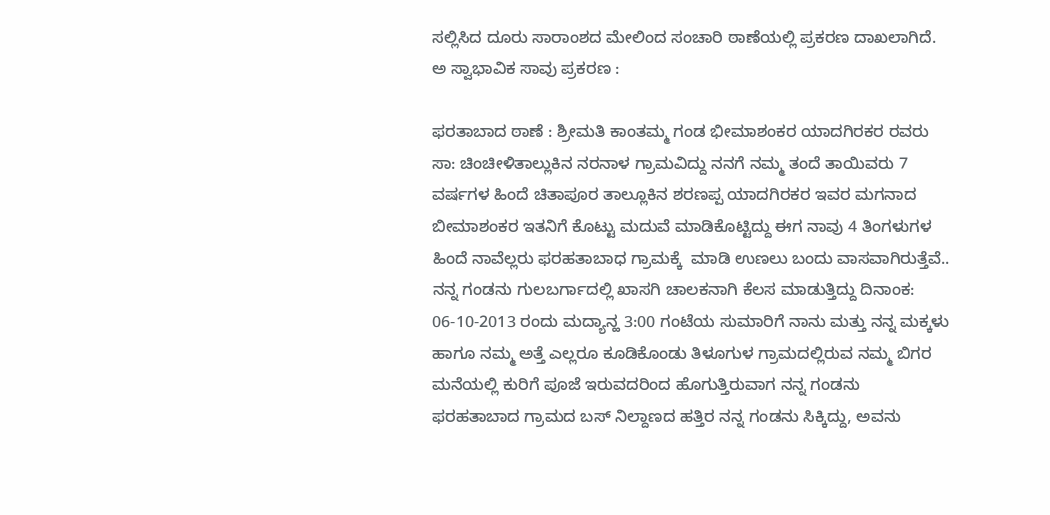ಸಲ್ಲಿಸಿದ ದೂರು ಸಾರಾಂಶದ ಮೇಲಿಂದ ಸಂಚಾರಿ ಠಾಣೆಯಲ್ಲಿ ಪ್ರಕರಣ ದಾಖಲಾಗಿದೆ.
ಅ ಸ್ವಾಭಾವಿಕ ಸಾವು ಪ್ರಕರಣ :

ಫರತಾಬಾದ ಠಾಣೆ : ಶ್ರೀಮತಿ ಕಾಂತಮ್ಮ ಗಂಡ ಭೀಮಾಶಂಕರ ಯಾದಗಿರಕರ ರವರು ಸಾ: ಚಿಂಚೀಳಿತಾಲ್ಲುಕಿನ ನರನಾಳ ಗ್ರಾಮವಿದ್ದು ನನಗೆ ನಮ್ಮ ತಂದೆ ತಾಯಿವರು 7 ವರ್ಷಗಳ ಹಿಂದೆ ಚಿತಾಪೂರ ತಾಲ್ಲೂಕಿನ ಶರಣಪ್ಪ ಯಾದಗಿರಕರ ಇವರ ಮಗನಾದ ಬೀಮಾಶಂಕರ ಇತನಿಗೆ ಕೊಟ್ಟು ಮದುವೆ ಮಾಡಿಕೊಟ್ಟಿದ್ದು ಈಗ ನಾವು 4 ತಿಂಗಳುಗಳ ಹಿಂದೆ ನಾವೆಲ್ಲರು ಫರಹತಾಬಾಧ ಗ್ರಾಮಕ್ಕೆ  ಮಾಡಿ ಉಣಲು ಬಂದು ವಾಸವಾಗಿರುತ್ತೆವೆ.. ನನ್ನ ಗಂಡನು ಗುಲಬರ್ಗಾದಲ್ಲಿ ಖಾಸಗಿ ಚಾಲಕನಾಗಿ ಕೆಲಸ ಮಾಡುತ್ತಿದ್ದು ದಿನಾಂಕ: 06-10-2013 ರಂದು ಮದ್ಯಾನ್ಹ 3:00 ಗಂಟೆಯ ಸುಮಾರಿಗೆ ನಾನು ಮತ್ತು ನನ್ನ ಮಕ್ಕಳು ಹಾಗೂ ನಮ್ಮ ಅತ್ತೆ ಎಲ್ಲರೂ ಕೂಡಿಕೊಂಡು ತಿಳೂಗುಳ ಗ್ರಾಮದಲ್ಲಿರುವ ನಮ್ಮ ಬಿಗರ ಮನೆಯಲ್ಲಿ ಕುರಿಗೆ ಪೂಜೆ ಇರುವದರಿಂದ ಹೊಗುತ್ತಿರುವಾಗ ನನ್ನ ಗಂಡನು ಫರಹತಾಬಾದ ಗ್ರಾಮದ ಬಸ್‌ ನಿಲ್ದಾಣದ ಹತ್ತಿರ ನನ್ನ ಗಂಡನು ಸಿಕ್ಕಿದ್ದು, ಅವನು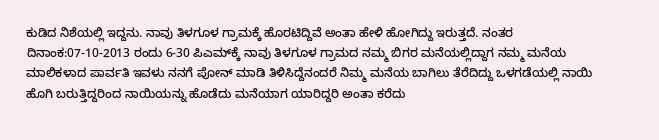ಕುಡಿದ ನಿಶೆಯಲ್ಲಿ ಇದ್ದನು. ನಾವು ತಿಳಗೂಳ ಗ್ರಾಮಕ್ಕೆ ಹೊರಟಿದ್ದಿವೆ ಅಂತಾ ಹೇಳಿ ಹೋಗಿದ್ದು ಇರುತ್ತದೆ. ನಂತರ ದಿನಾಂಕ:07-10-2013 ರಂದು 6-30 ಪಿಎಮ್‌ಕ್ಕೆ ನಾವು ತಿಳಗೂಳ ಗ್ರಾಮದ ನಮ್ಮ ಬಿಗರ ಮನೆಯಲ್ಲಿದ್ದಾಗ ನಮ್ಮ ಮನೆಯ ಮಾಲಿಕಳಾದ ಪಾರ್ವತಿ ಇವಳು ನನಗೆ ಪೋನ್‌ ಮಾಡಿ ತಿಳಿಸಿದ್ದೆನಂದರೆ ನಿಮ್ಮ ಮನೆಯ ಬಾಗಿಲು ತೆರೆದಿದ್ದು ಒಳಗಡೆಯಲ್ಲಿ ನಾಯಿ ಹೊಗಿ ಬರುತ್ತಿದ್ದರಿಂದ ನಾಯಿಯನ್ನು ಹೊಡೆದು ಮನೆಯಾಗ ಯಾರಿದ್ದರಿ ಅಂತಾ ಕರೆದು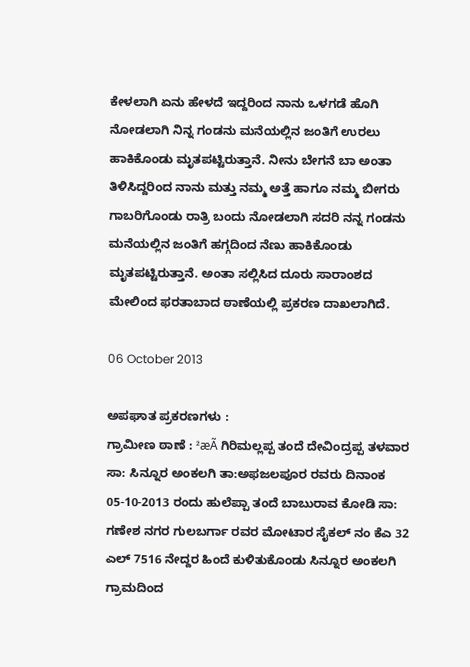ಕೇಳಲಾಗಿ ಏನು ಹೇಳದೆ ಇದ್ದರಿಂದ ನಾನು ಒಳಗಡೆ ಹೊಗಿ ನೋಡಲಾಗಿ ನಿನ್ನ ಗಂಡನು ಮನೆಯಲ್ಲಿನ ಜಂತಿಗೆ ಉರಲು ಹಾಕಿಕೊಂಡು ಮೃತಪಟ್ಟಿರುತ್ತಾನೆ. ನೀನು ಬೇಗನೆ ಬಾ ಅಂತಾ ತಿಳಿಸಿದ್ದರಿಂದ ನಾನು ಮತ್ತು ನಮ್ಮ ಅತ್ತೆ ಹಾಗೂ ನಮ್ಮ ಬೀಗರು ಗಾಬರಿಗೊಂಡು ರಾತ್ರಿ ಬಂದು ನೋಡಲಾಗಿ ಸದರಿ ನನ್ನ ಗಂಡನು ಮನೆಯಲ್ಲಿನ ಜಂತಿಗೆ ಹಗ್ಗದಿಂದ ನೆಣು ಹಾಕಿಕೊಂಡು ಮೃತಪಟ್ಟಿರುತ್ತಾನೆ. ಅಂತಾ ಸಲ್ಲಿಸಿದ ದೂರು ಸಾರಾಂಶದ ಮೇಲಿಂದ ಫರತಾಬಾದ ಠಾಣೆಯಲ್ಲಿ ಪ್ರಕರಣ ದಾಖಲಾಗಿದೆ.

06 October 2013

ಅಪಘಾತ ಪ್ರಕರಣಗಳು :
ಗ್ರಾಮೀಣ ಠಾಣೆ : ²æÃ ಗಿರಿಮಲ್ಲಪ್ಪ ತಂದೆ ದೇವಿಂದ್ರಪ್ಪ ತಳವಾರ  ಸಾ: ಸಿನ್ನೂರ ಅಂಕಲಗಿ ತಾ:ಅಫಜಲಪೂರ ರವರು ದಿನಾಂಕ 05-10-2013 ರಂದು ಹುಲೆಪ್ಪಾ ತಂದೆ ಬಾಬುರಾವ ಕೋಡಿ ಸಾ: ಗಣೇಶ ನಗರ ಗುಲಬರ್ಗಾ ರವರ ಮೋಟಾರ ಸೈಕಲ್ ನಂ ಕೆಎ 32 ಎಲ್ 7516 ನೇದ್ದರ ಹಿಂದೆ ಕುಳಿತುಕೊಂಡು ಸಿನ್ನೂರ ಅಂಕಲಗಿ ಗ್ರಾಮದಿಂದ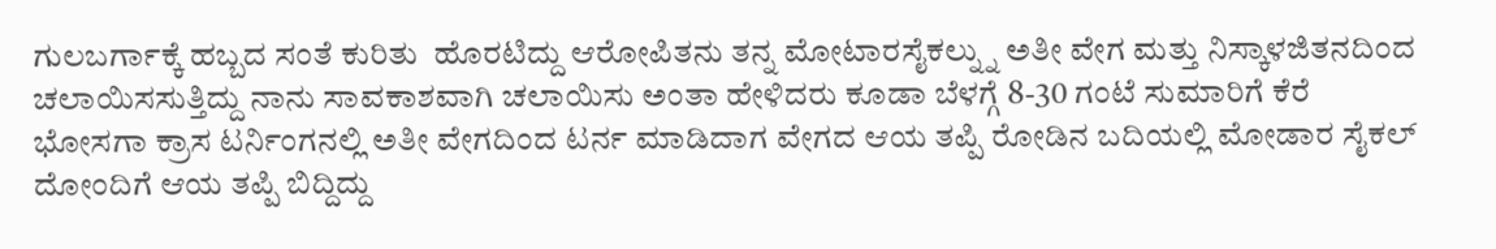ಗುಲಬರ್ಗಾಕ್ಕೆ ಹಬ್ಬದ ಸಂತೆ ಕುರಿತು  ಹೊರಟಿದ್ದು ಆರೋಪಿತನು ತನ್ನ ಮೋಟಾರಸೈಕಲ್ನ್ನು ಅತೀ ವೇಗ ಮತ್ತು ನಿಸ್ಕಾಳಜಿತನದಿಂದ ಚಲಾಯಿಸಸುತ್ತಿದ್ದು ನಾನು ಸಾವಕಾಶವಾಗಿ ಚಲಾಯಿಸು ಅಂತಾ ಹೇಳಿದರು ಕೂಡಾ ಬೆಳಗ್ಗೆ 8-30 ಗಂಟೆ ಸುಮಾರಿಗೆ ಕೆರೆ ಭೋಸಗಾ ಕ್ರಾಸ ಟರ್ನಿಂಗನಲ್ಲಿ ಅತೀ ವೇಗದಿಂದ ಟರ್ನ ಮಾಡಿದಾಗ ವೇಗದ ಆಯ ತಪ್ಪಿ ರೋಡಿನ ಬದಿಯಲ್ಲಿ ಮೋಡಾರ ಸೈಕಲ್ ದೋಂದಿಗೆ ಆಯ ತಪ್ಪಿ ಬಿದ್ದಿದ್ದು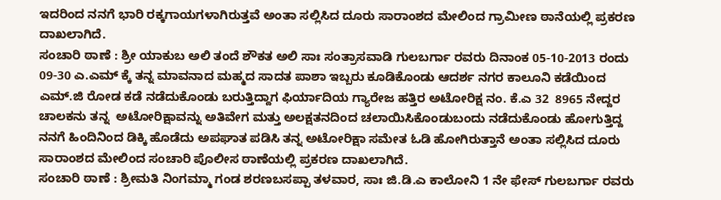ಇದರಿಂದ ನನಗೆ ಭಾರಿ ರಕ್ಕಗಾಯಗಳಾಗಿರುತ್ತವೆ ಅಂತಾ ಸಲ್ಲಿಸಿದ ದೂರು ಸಾರಾಂಶದ ಮೇಲಿಂದ ಗ್ರಾಮೀಣ ಠಾನೆಯಲ್ಲಿ ಪ್ರಕರಣ ದಾಖಲಾಗಿದೆ.
ಸಂಚಾರಿ ಠಾಣೆ : ಶ್ರೀ ಯಾಕುಬ ಅಲಿ ತಂದೆ ಶೌಕತ ಅಲಿ ಸಾಃ ಸಂತ್ರಾಸವಾಡಿ ಗುಲಬರ್ಗಾ ರವರು ದಿನಾಂಕ 05-10-2013 ರಂದು 09-30 ಎ.ಎಮ್ ಕ್ಕೆ ತನ್ನ ಮಾವನಾದ ಮಹ್ಮದ ಸಾದತ ಪಾಶಾ ಇಬ್ಬರು ಕೂಡಿಕೊಂಡು ಆದರ್ಶ ನಗರ ಕಾಲೂನಿ ಕಡೆಯಿಂದ ಎಮ್.ಜಿ ರೋಡ ಕಡೆ ನಡೆದುಕೊಂಡು ಬರುತ್ತಿದ್ದಾಗ ಫಿರ್ಯಾದಿಯ ಗ್ಯಾರೇಜ ಹತ್ತಿರ ಅಟೋರಿಕ್ಷ ನಂ. ಕೆ.ಎ 32  8965 ನೇದ್ದರ ಚಾಲಕನು ತನ್ನ  ಅಟೋರಿಕ್ಷಾವನ್ನು ಅತಿವೇಗ ಮತ್ತು ಅಲಕ್ಷತನದಿಂದ ಚಲಾಯಿಸಿಕೊಂಡುಬಂದು ನಡೆದುಕೊಂಡು ಹೋಗುತ್ತಿದ್ದ ನನಗೆ ಹಿಂದಿನಿಂದ ಡಿಕ್ಕಿ ಹೊಡೆದು ಅಪಘಾತ ಪಡಿಸಿ ತನ್ನ ಅಟೋರಿಕ್ಷಾ ಸಮೇತ ಓಡಿ ಹೋಗಿರುತ್ತಾನೆ ಅಂತಾ ಸಲ್ಲಿಸಿದ ದೂರು ಸಾರಾಂಶದ ಮೇಲಿಂದ ಸಂಚಾರಿ ಪೊಲೀಸ ಠಾಣೆಯಲ್ಲಿ ಪ್ರಕರಣ ದಾಖಲಾಗಿದೆ.
ಸಂಚಾರಿ ಠಾಣೆ : ಶ್ರೀಮತಿ ನಿಂಗಮ್ಮಾ ಗಂಡ ಶರಣಬಸಪ್ಪಾ ತಳವಾರ, ಸಾಃ ಜಿ.ಡಿ.ಎ ಕಾಲೋನಿ 1 ನೇ ಫೇಸ್ ಗುಲಬರ್ಗಾ ರವರು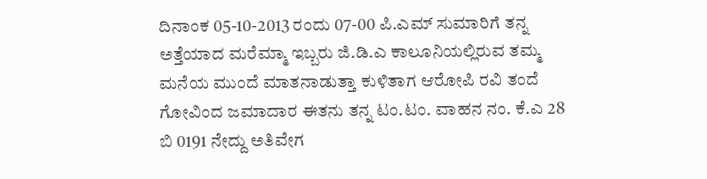ದಿನಾಂಕ 05-10-2013 ರಂದು 07-00 ಪಿ.ಎಮ್ ಸುಮಾರಿಗೆ ತನ್ನ ಅತ್ತೆಯಾದ ಮರೆಮ್ಮಾ ಇಬ್ಬರು ಜಿ.ಡಿ.ಎ ಕಾಲೂನಿಯಲ್ಲಿರುವ ತಮ್ಮ ಮನೆಯ ಮುಂದೆ ಮಾತನಾಡುತ್ತಾ ಕುಳಿತಾಗ ಆರೋಪಿ ರವಿ ತಂದೆ ಗೋವಿಂದ ಜಮಾದಾರ ಈತನು ತನ್ನ ಟಂ.ಟಂ. ವಾಹನ ನಂ. ಕೆ.ಎ 28 ಬಿ 0191 ನೇದ್ದು ಅತಿವೇಗ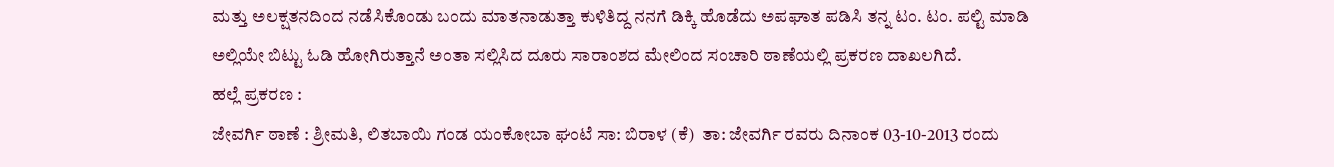ಮತ್ತು ಅಲಕ್ಷತನದಿಂದ ನಡೆಸಿಕೊಂಡು ಬಂದು ಮಾತನಾಡುತ್ತಾ ಕುಳಿತಿದ್ದ ನನಗೆ ಡಿಕ್ಕಿ ಹೊಡೆದು ಅಪಘಾತ ಪಡಿಸಿ ತನ್ನ ಟಂ. ಟಂ. ಪಲ್ಟಿ ಮಾಡಿ ಅಲ್ಲಿಯೇ ಬಿಟ್ಟು ಓಡಿ ಹೋಗಿರುತ್ತಾನೆ ಅಂತಾ ಸಲ್ಲಿಸಿದ ದೂರು ಸಾರಾಂಶದ ಮೇಲಿಂದ ಸಂಚಾರಿ ಠಾಣೆಯಲ್ಲಿ ಪ್ರಕರಣ ದಾಖಲಗಿದೆ.
ಹಲ್ಲೆ ಪ್ರಕರಣ :
ಜೇವರ್ಗಿ ಠಾಣೆ : ಶ್ರೀಮತಿ, ಲಿತಬಾಯಿ ಗಂಡ ಯಂಕೋಬಾ ಘಂಟೆ ಸಾ: ಬಿರಾಳ (ಕೆ)  ತಾ: ಜೇವರ್ಗಿ ರವರು ದಿನಾಂಕ 03-10-2013 ರಂದು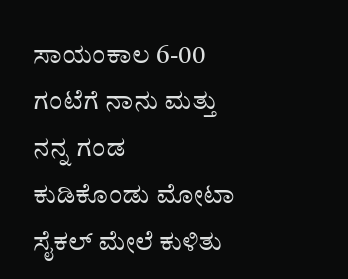ಸಾಯಂಕಾಲ 6-00 ಗಂಟೆಗೆ ನಾನು ಮತ್ತು ನನ್ನ ಗಂಡ ಕುಡಿಕೊಂಡು ಮೋಟಾ ಸೈಕಲ್ ಮೇಲೆ ಕುಳಿತು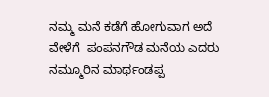ನಮ್ಮ ಮನೆ ಕಡೆಗೆ ಹೋಗುವಾಗ ಅದೆ ವೇಳೆಗೆ  ಪಂಪನಗೌಡ ಮನೆಯ ಎದರು ನಮ್ಮೂರಿನ ಮಾರ್ಥಂಡಪ್ಪ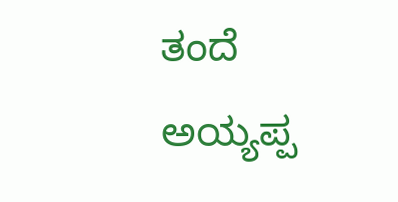ತಂದೆ ಅಯ್ಯಪ್ಪ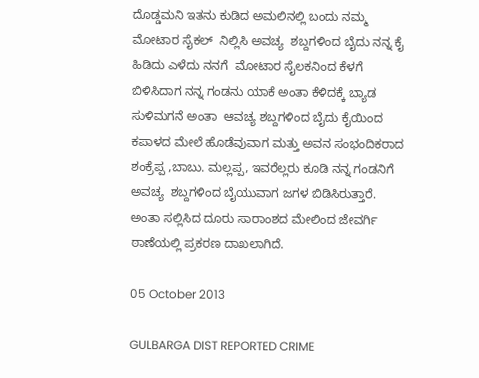ದೊಡ್ಡಮನಿ ಇತನು ಕುಡಿದ ಅಮಲಿನಲ್ಲಿ ಬಂದು ನಮ್ಮ ಮೋಟಾರ ಸೈಕಲ್  ನಿಲ್ಲಿಸಿ ಅವಚ್ಯ  ಶಬ್ದಗಳಿಂದ ಬೈದು ನನ್ನ ಕೈ ಹಿಡಿದು ಎಳೆದು ನನಗೆ  ಮೋಟಾರ ಸೈಲಕನಿಂದ ಕೆಳಗೆ ಬಿಳಿಸಿದಾಗ ನನ್ನ ಗಂಡನು ಯಾಕೆ ಅಂತಾ ಕೆಳಿದಕ್ಕೆ ಬ್ಯಾಡ ಸುಳಿಮಗನೆ ಅಂತಾ  ಆವಚ್ಯ ಶಬ್ದಗಳಿಂದ ಬೈದು ಕೈಯಿಂದ ಕಪಾಳದ ಮೇಲೆ ಹೊಡೆವುವಾಗ ಮತ್ತು ಅವನ ಸಂಭಂದಿಕರಾದ ಶಂಕ್ರೆಪ್ಪ ,ಬಾಬು. ಮಲ್ಲಪ್ಪ, ಇವರೆಲ್ಲರು ಕೂಡಿ ನನ್ನ ಗಂಡನಿಗೆ ಅವಚ್ಯ  ಶಬ್ದಗಳಿಂದ ಬೈಯುವಾಗ ಜಗಳ ಬಿಡಿಸಿರುತ್ತಾರೆ. ಅಂತಾ ಸಲ್ಲಿಸಿದ ದೂರು ಸಾರಾಂಶದ ಮೇಲಿಂದ ಜೇವರ್ಗಿ ಠಾಣೆಯಲ್ಲಿ ಪ್ರಕರಣ ದಾಖಲಾಗಿದೆ.

05 October 2013

GULBARGA DIST REPORTED CRIME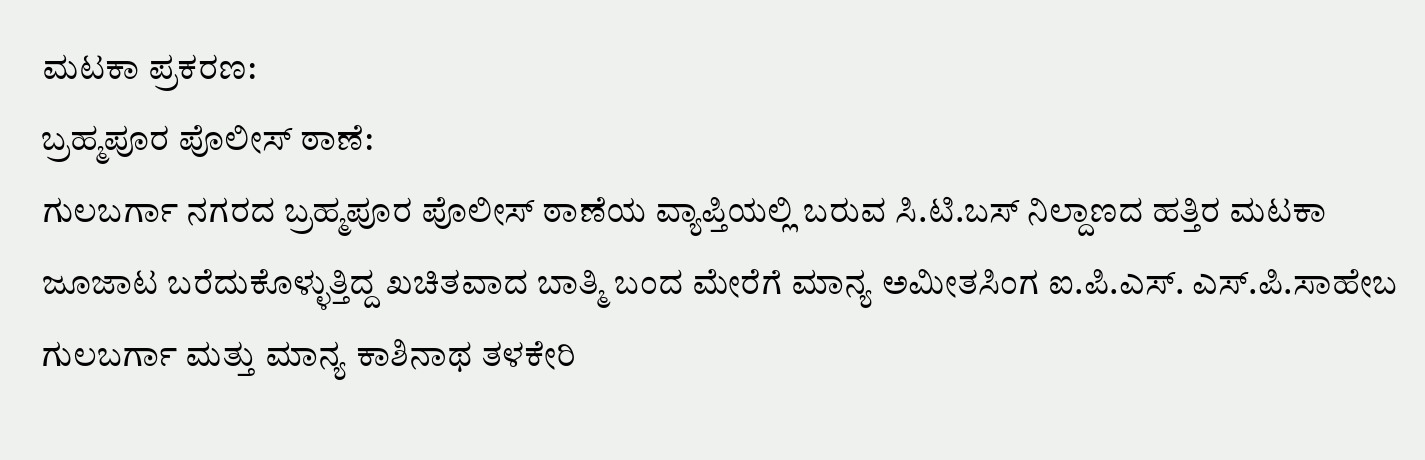ಮಟಕಾ ಪ್ರಕರಣ:
ಬ್ರಹ್ಮಪೂರ ಪೊಲೀಸ್ ಠಾಣೆ:
ಗುಲಬರ್ಗಾ ನಗರದ ಬ್ರಹ್ಮಪೂರ ಪೊಲೀಸ್ ಠಾಣೆಯ ವ್ಯಾಪ್ತಿಯಲ್ಲಿ ಬರುವ ಸಿ.ಟಿ.ಬಸ್ ನಿಲ್ದಾಣದ ಹತ್ತಿರ ಮಟಕಾ ಜೂಜಾಟ ಬರೆದುಕೊಳ್ಳುತ್ತಿದ್ದ ಖಚಿತವಾದ ಬಾತ್ಮಿ ಬಂದ ಮೇರೆಗೆ ಮಾನ್ಯ ಅಮೀತಸಿಂಗ ಐ.ಪಿ.ಎಸ್. ಎಸ್.ಪಿ.ಸಾಹೇಬ ಗುಲಬರ್ಗಾ ಮತ್ತು ಮಾನ್ಯ ಕಾಶಿನಾಥ ತಳಕೇರಿ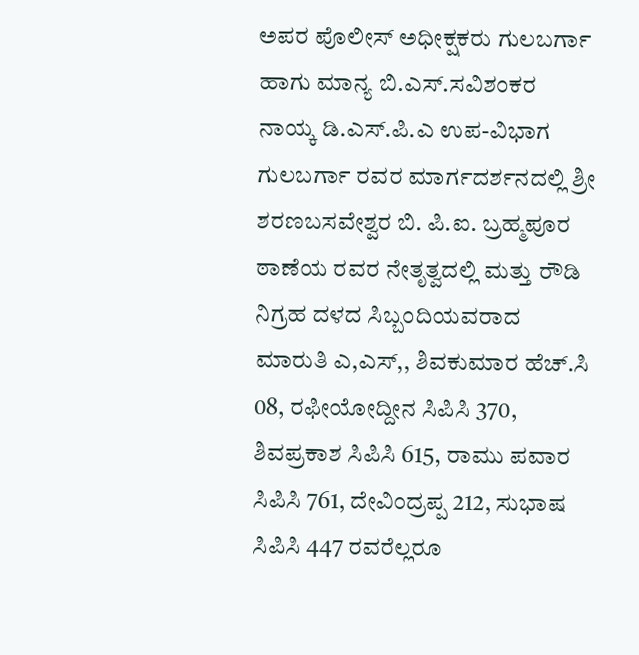ಅಪರ ಪೊಲೀಸ್ ಅಧೀಕ್ಷಕರು ಗುಲಬರ್ಗಾ ಹಾಗು ಮಾನ್ಯ ಬಿ.ಎಸ್.ಸವಿಶಂಕರ ನಾಯ್ಕ ಡಿ.ಎಸ್.ಪಿ.ಎ ಉಪ-ವಿಭಾಗ ಗುಲಬರ್ಗಾ ರವರ ಮಾರ್ಗದರ್ಶನದಲ್ಲಿ ಶ್ರೀ ಶರಣಬಸವೇಶ್ವರ ಬಿ. ಪಿ.ಐ. ಬ್ರಹ್ಮಪೂರ ಠಾಣೆಯ ರವರ ನೇತೃತ್ವದಲ್ಲಿ ಮತ್ತು ರೌಡಿ ನಿಗ್ರಹ ದಳದ ಸಿಬ್ಬಂದಿಯವರಾದ ಮಾರುತಿ ಎ,ಎಸ್,, ಶಿವಕುಮಾರ ಹೆಚ್.ಸಿ 08, ರಫೀಯೋದ್ದೀನ ಸಿಪಿಸಿ 370, ಶಿವಪ್ರಕಾಶ ಸಿಪಿಸಿ 615, ರಾಮು ಪವಾರ ಸಿಪಿಸಿ 761, ದೇವಿಂದ್ರಪ್ಪ 212, ಸುಭಾಷ ಸಿಪಿಸಿ 447 ರವರೆಲ್ಲರೂ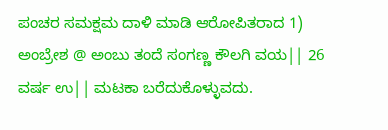ಪಂಚರ ಸಮಕ್ಷಮ ದಾಳಿ ಮಾಡಿ ಆರೋಪಿತರಾದ 1) ಅಂಬ್ರೇಶ @ ಅಂಬು ತಂದೆ ಸಂಗಣ್ಣ ಕೌಲಗಿ ವಯ|| 26 ವರ್ಷ ಉ|| ಮಟಕಾ ಬರೆದುಕೊಳ್ಳುವದು.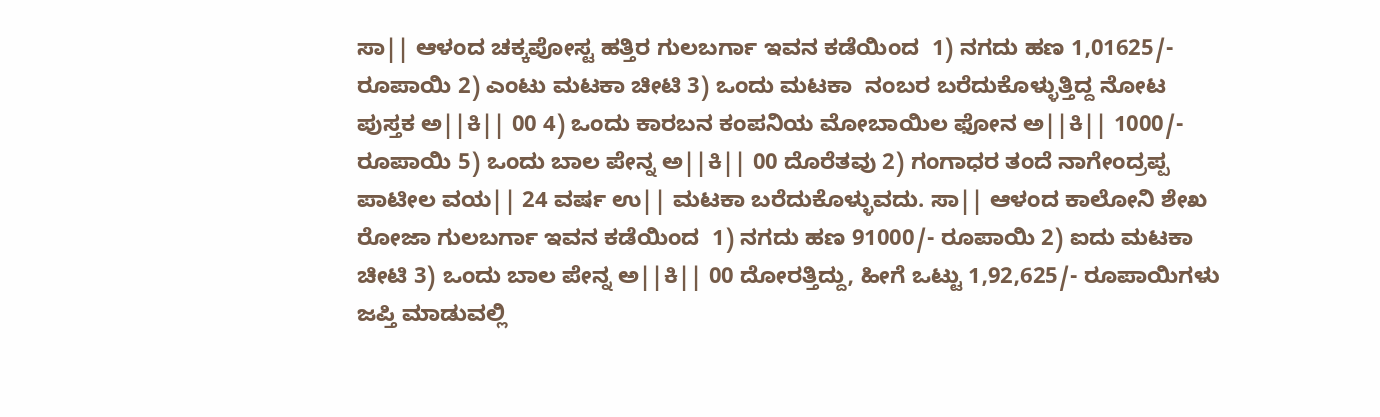ಸಾ|| ಆಳಂದ ಚಕ್ಕಪೋಸ್ಟ ಹತ್ತಿರ ಗುಲಬರ್ಗಾ ಇವನ ಕಡೆಯಿಂದ  1) ನಗದು ಹಣ 1,01625/- ರೂಪಾಯಿ 2) ಎಂಟು ಮಟಕಾ ಚೀಟಿ 3) ಒಂದು ಮಟಕಾ  ನಂಬರ ಬರೆದುಕೊಳ್ಳುತ್ತಿದ್ದ ನೋಟ ಪುಸ್ತಕ ಅ||ಕಿ|| 00 4) ಒಂದು ಕಾರಬನ ಕಂಪನಿಯ ಮೋಬಾಯಿಲ ಫೋನ ಅ||ಕಿ|| 1000/- ರೂಪಾಯಿ 5) ಒಂದು ಬಾಲ ಪೇನ್ನ ಅ||ಕಿ|| 00 ದೊರೆತವು 2) ಗಂಗಾಧರ ತಂದೆ ನಾಗೇಂದ್ರಪ್ಪ ಪಾಟೀಲ ವಯ|| 24 ವರ್ಷ ಉ|| ಮಟಕಾ ಬರೆದುಕೊಳ್ಳುವದು. ಸಾ|| ಆಳಂದ ಕಾಲೋನಿ ಶೇಖ ರೋಜಾ ಗುಲಬರ್ಗಾ ಇವನ ಕಡೆಯಿಂದ  1) ನಗದು ಹಣ 91000/- ರೂಪಾಯಿ 2) ಐದು ಮಟಕಾ ಚೀಟಿ 3) ಒಂದು ಬಾಲ ಪೇನ್ನ ಅ||ಕಿ|| 00 ದೋರತ್ತಿದ್ದು, ಹೀಗೆ ಒಟ್ಟು 1,92,625/- ರೂಪಾಯಿಗಳು  ಜಪ್ತಿ ಮಾಡುವಲ್ಲಿ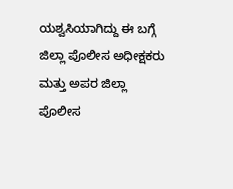ಯಶ್ವಸಿಯಾಗಿದ್ದು ಈ ಬಗ್ಗೆ  ಜಿಲ್ಲಾ ಪೊಲೀಸ ಅಧೀಕ್ಷಕರು ಮತ್ತು ಅಪರ ಜಿಲ್ಲಾ ಪೊಲೀಸ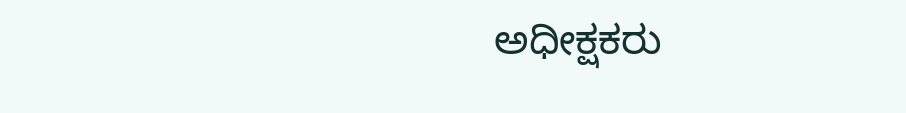ಅಧೀಕ್ಷಕರು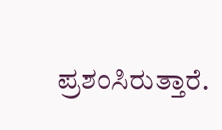ಪ್ರಶಂಸಿರುತ್ತಾರೆ.